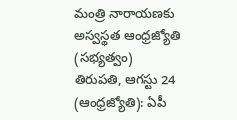మంత్రి నారాయణకు అస్వస్థత ఆంధ్రజ్యోతి (సభ్యత్వం)
తిరుపతి, ఆగస్టు 24 (ఆంధ్రజ్యోతి): ఏపీ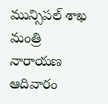మున్సిపల్ శాఖ మంత్రి నారాయణ ఆదివారం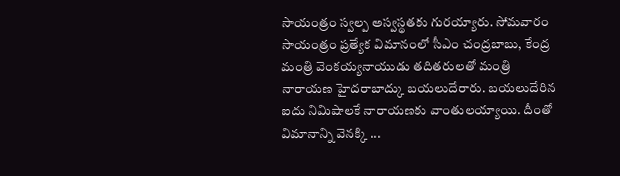సాయంత్రం స్వల్ప అస్వస్థతకు గురయ్యారు. సోమవారం సాయంత్రం ప్రత్యేక విమానంలో సీఎం చంద్రబాబు, కేంద్ర మంత్రి వెంకయ్యనాయుడు తదితరులతో మంత్రి నారాయణ హైదరాబాద్కు బయలుదేరారు. బయలుదేరిన ఐదు నిమిషాలకే నారాయణకు వాంతులయ్యాయి. దీంతో విమానాన్ని వెనక్కి ...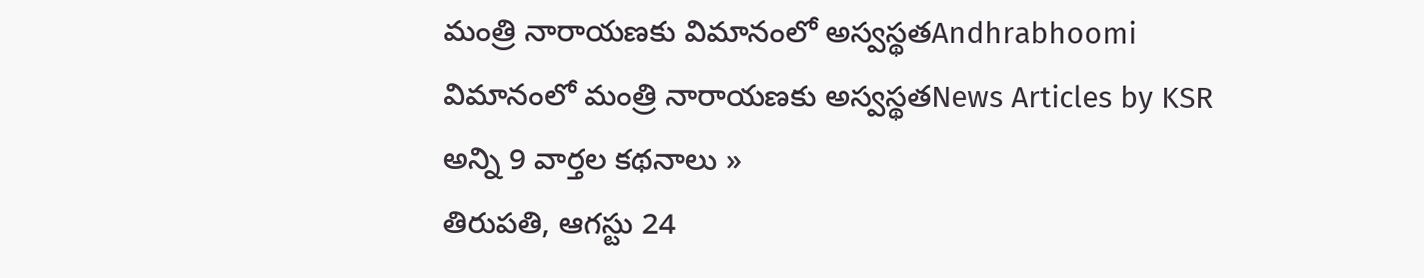మంత్రి నారాయణకు విమానంలో అస్వస్థతAndhrabhoomi
విమానంలో మంత్రి నారాయణకు అస్వస్థతNews Articles by KSR
అన్ని 9 వార్తల కథనాలు »
తిరుపతి, ఆగస్టు 24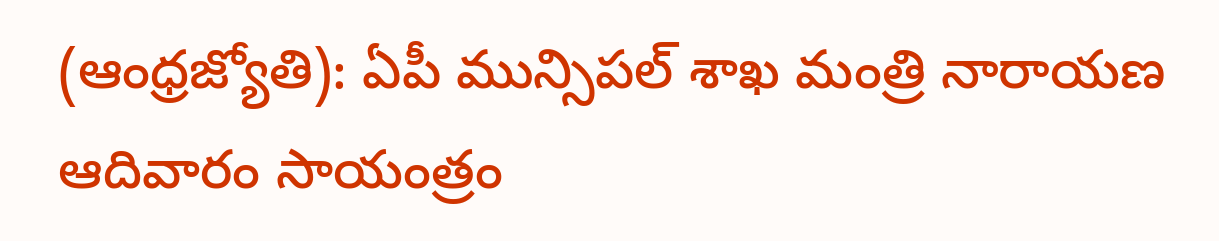(ఆంధ్రజ్యోతి): ఏపీ మున్సిపల్ శాఖ మంత్రి నారాయణ ఆదివారం సాయంత్రం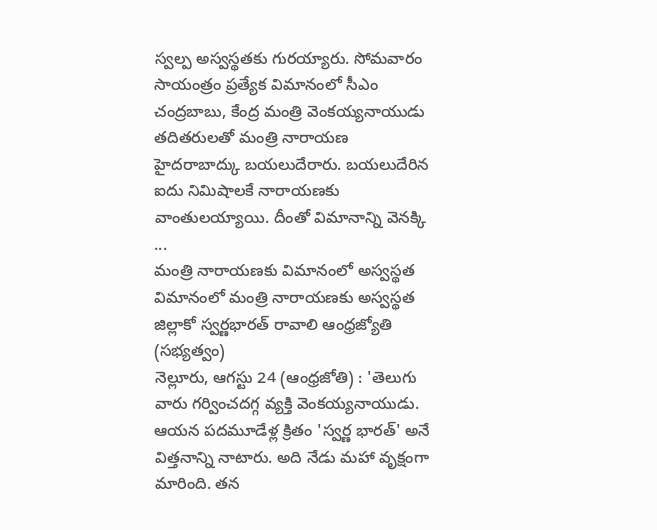స్వల్ప అస్వస్థతకు గురయ్యారు. సోమవారం సాయంత్రం ప్రత్యేక విమానంలో సీఎం చంద్రబాబు, కేంద్ర మంత్రి వెంకయ్యనాయుడు తదితరులతో మంత్రి నారాయణ హైదరాబాద్కు బయలుదేరారు. బయలుదేరిన ఐదు నిమిషాలకే నారాయణకు వాంతులయ్యాయి. దీంతో విమానాన్ని వెనక్కి ...
మంత్రి నారాయణకు విమానంలో అస్వస్థత
విమానంలో మంత్రి నారాయణకు అస్వస్థత
జిల్లాకో స్వర్ణభారత్ రావాలి ఆంధ్రజ్యోతి (సభ్యత్వం)
నెల్లూరు, ఆగస్టు 24 (ఆంధ్రజోతి) : 'తెలుగు వారు గర్వించదగ్గ వ్యక్తి వెంకయ్యనాయుడు. ఆయన పదమూడేళ్ల క్రితం 'స్వర్ణ భారత్' అనే విత్తనాన్ని నాటారు. అది నేడు మహా వృక్షంగా మారింది. తన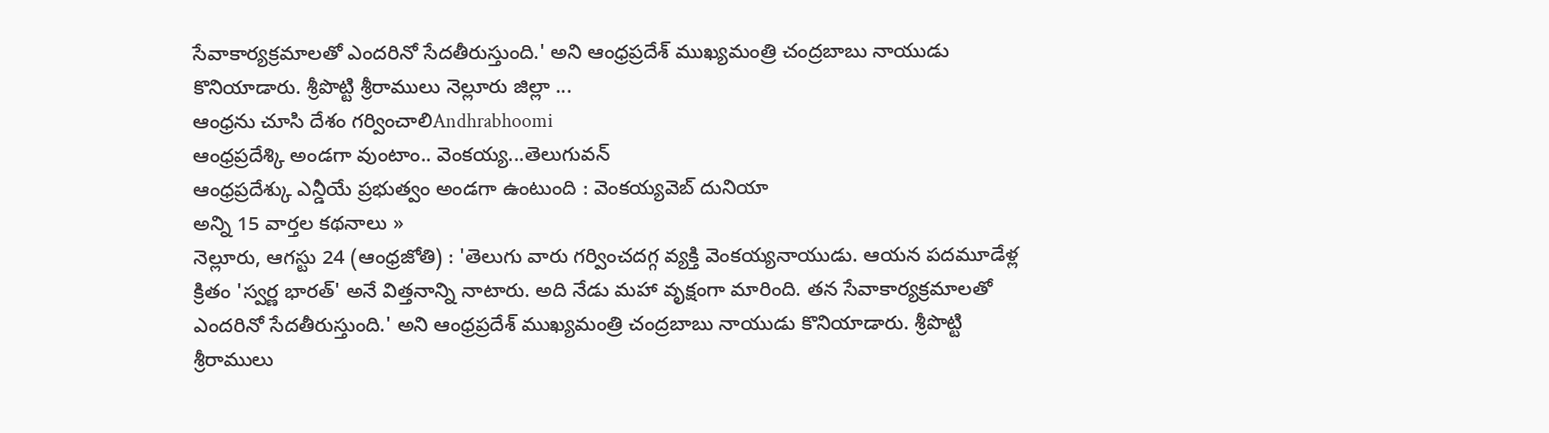సేవాకార్యక్రమాలతో ఎందరినో సేదతీరుస్తుంది.' అని ఆంధ్రప్రదేశ్ ముఖ్యమంత్రి చంద్రబాబు నాయుడు కొనియాడారు. శ్రీపొట్టి శ్రీరాములు నెల్లూరు జిల్లా ...
ఆంధ్రను చూసి దేశం గర్వించాలిAndhrabhoomi
ఆంధ్రప్రదేశ్కి అండగా వుంటాం.. వెంకయ్య...తెలుగువన్
ఆంధ్రప్రదేశ్కు ఎన్డీయే ప్రభుత్వం అండగా ఉంటుంది : వెంకయ్యవెబ్ దునియా
అన్ని 15 వార్తల కథనాలు »
నెల్లూరు, ఆగస్టు 24 (ఆంధ్రజోతి) : 'తెలుగు వారు గర్వించదగ్గ వ్యక్తి వెంకయ్యనాయుడు. ఆయన పదమూడేళ్ల క్రితం 'స్వర్ణ భారత్' అనే విత్తనాన్ని నాటారు. అది నేడు మహా వృక్షంగా మారింది. తన సేవాకార్యక్రమాలతో ఎందరినో సేదతీరుస్తుంది.' అని ఆంధ్రప్రదేశ్ ముఖ్యమంత్రి చంద్రబాబు నాయుడు కొనియాడారు. శ్రీపొట్టి శ్రీరాములు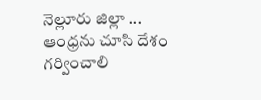నెల్లూరు జిల్లా ...
ఆంధ్రను చూసి దేశం గర్వించాలి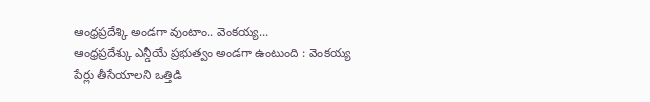ఆంధ్రప్రదేశ్కి అండగా వుంటాం.. వెంకయ్య...
ఆంధ్రప్రదేశ్కు ఎన్డీయే ప్రభుత్వం అండగా ఉంటుంది : వెంకయ్య
పేర్లు తీసేయాలని ఒత్తిడి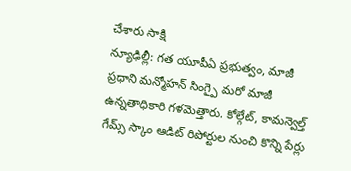చేశారు సాక్షి
న్యూఢిల్లీ: గత యూపీఏ ప్రభుత్వం, మాజీ ప్రధాని మన్మోహన్ సింగ్పై మరో మాజీ ఉన్నతాధికారి గళమెత్తారు. కోల్గేట్, కామన్వెల్త్ గేమ్స్ స్కాం ఆడిట్ రిపోర్టుల నుంచి కొన్ని పేర్లు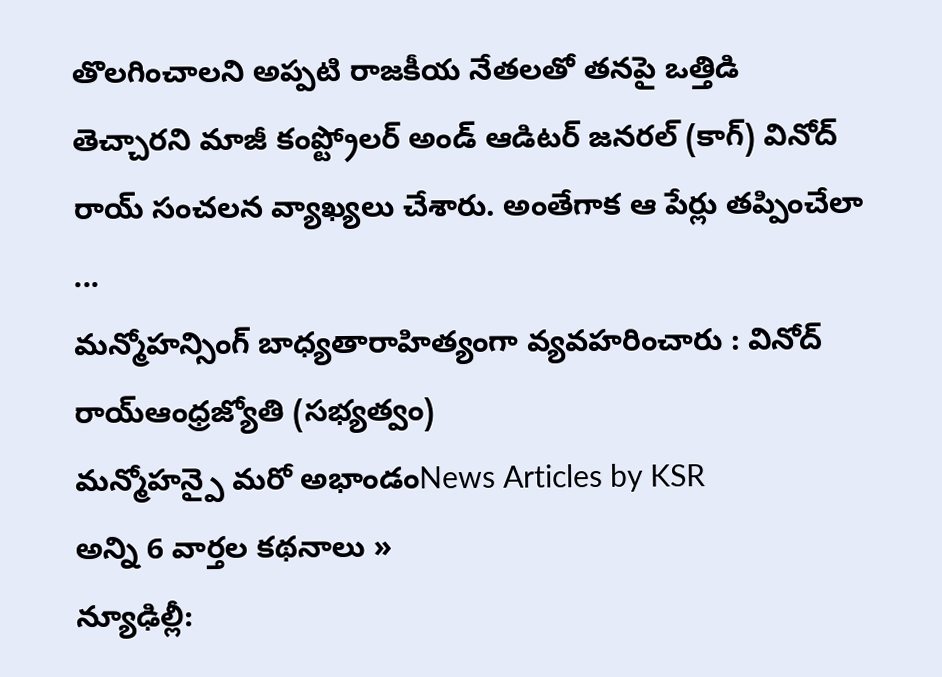తొలగించాలని అప్పటి రాజకీయ నేతలతో తనపై ఒత్తిడి తెచ్చారని మాజీ కంప్ట్రోలర్ అండ్ ఆడిటర్ జనరల్ (కాగ్) వినోద్ రాయ్ సంచలన వ్యాఖ్యలు చేశారు. అంతేగాక ఆ పేర్లు తప్పించేలా ...
మన్మోహన్సింగ్ బాధ్యతారాహిత్యంగా వ్యవహరించారు : వినోద్ రాయ్ఆంధ్రజ్యోతి (సభ్యత్వం)
మన్మోహన్పై మరో అభాండంNews Articles by KSR
అన్ని 6 వార్తల కథనాలు »
న్యూఢిల్లీ: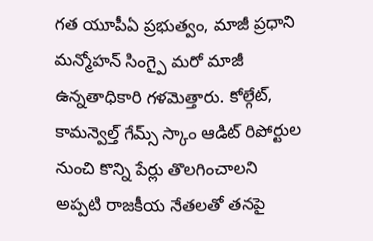గత యూపీఏ ప్రభుత్వం, మాజీ ప్రధాని మన్మోహన్ సింగ్పై మరో మాజీ ఉన్నతాధికారి గళమెత్తారు. కోల్గేట్, కామన్వెల్త్ గేమ్స్ స్కాం ఆడిట్ రిపోర్టుల నుంచి కొన్ని పేర్లు తొలగించాలని అప్పటి రాజకీయ నేతలతో తనపై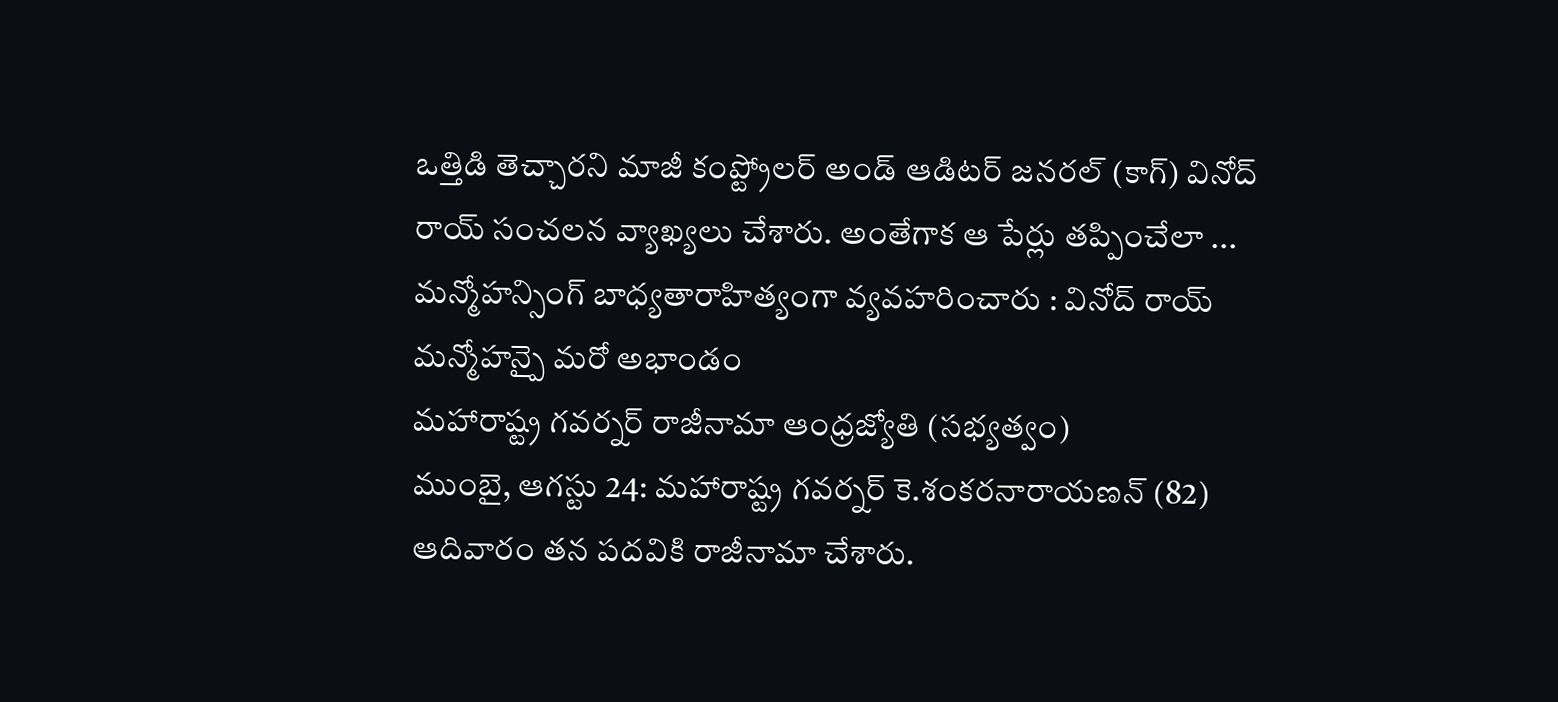ఒత్తిడి తెచ్చారని మాజీ కంప్ట్రోలర్ అండ్ ఆడిటర్ జనరల్ (కాగ్) వినోద్ రాయ్ సంచలన వ్యాఖ్యలు చేశారు. అంతేగాక ఆ పేర్లు తప్పించేలా ...
మన్మోహన్సింగ్ బాధ్యతారాహిత్యంగా వ్యవహరించారు : వినోద్ రాయ్
మన్మోహన్పై మరో అభాండం
మహారాష్ట్ర గవర్నర్ రాజీనామా ఆంధ్రజ్యోతి (సభ్యత్వం)
ముంబై, ఆగస్టు 24: మహారాష్ట్ర గవర్నర్ కె.శంకరనారాయణన్ (82) ఆదివారం తన పదవికి రాజీనామా చేశారు.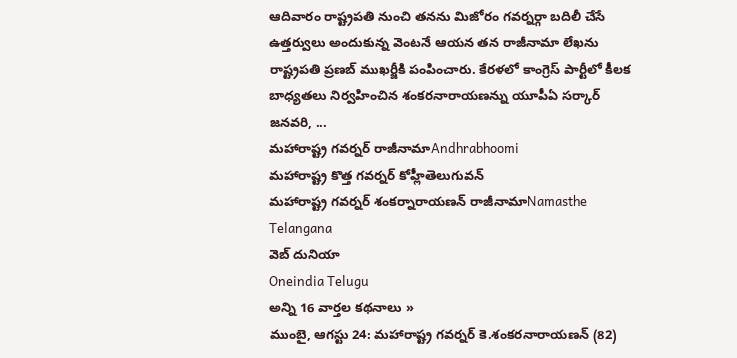ఆదివారం రాష్ట్రపతి నుంచి తనను మిజోరం గవర్నర్గా బదిలీ చేసే ఉత్తర్వులు అందుకున్న వెంటనే ఆయన తన రాజీనామా లేఖను రాష్ట్రపతి ప్రణబ్ ముఖర్జీకి పంపించారు. కేరళలో కాంగ్రెస్ పార్టీలో కీలక బాధ్యతలు నిర్వహించిన శంకరనారాయణన్ను యూపీఏ సర్కార్ జనవరి, ...
మహారాష్ట్ర గవర్నర్ రాజీనామాAndhrabhoomi
మహారాష్ట్ర కొత్త గవర్నర్ కోహ్లీతెలుగువన్
మహారాష్ట్ర గవర్నర్ శంకర్నారాయణన్ రాజీనామాNamasthe Telangana
వెబ్ దునియా
Oneindia Telugu
అన్ని 16 వార్తల కథనాలు »
ముంబై, ఆగస్టు 24: మహారాష్ట్ర గవర్నర్ కె.శంకరనారాయణన్ (82)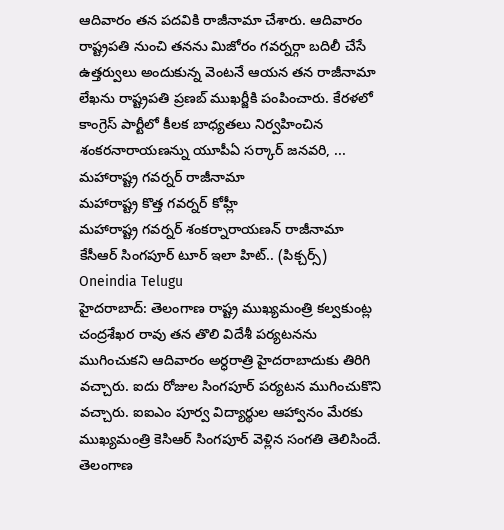ఆదివారం తన పదవికి రాజీనామా చేశారు. ఆదివారం రాష్ట్రపతి నుంచి తనను మిజోరం గవర్నర్గా బదిలీ చేసే ఉత్తర్వులు అందుకున్న వెంటనే ఆయన తన రాజీనామా లేఖను రాష్ట్రపతి ప్రణబ్ ముఖర్జీకి పంపించారు. కేరళలో కాంగ్రెస్ పార్టీలో కీలక బాధ్యతలు నిర్వహించిన శంకరనారాయణన్ను యూపీఏ సర్కార్ జనవరి, ...
మహారాష్ట్ర గవర్నర్ రాజీనామా
మహారాష్ట్ర కొత్త గవర్నర్ కోహ్లీ
మహారాష్ట్ర గవర్నర్ శంకర్నారాయణన్ రాజీనామా
కేసీఆర్ సింగపూర్ టూర్ ఇలా హిట్.. (పిక్చర్స్) Oneindia Telugu
హైదరాబాద్: తెలంగాణ రాష్ట్ర ముఖ్యమంత్రి కల్వకుంట్ల చంద్రశేఖర రావు తన తొలి విదేశీ పర్యటనను ముగించుకని ఆదివారం అర్ధరాత్రి హైదరాబాదుకు తిరిగి వచ్చారు. ఐదు రోజుల సింగపూర్ పర్యటన ముగించుకొని వచ్చారు. ఐఐఎం పూర్వ విద్యార్థుల ఆహ్వానం మేరకు ముఖ్యమంత్రి కెసిఆర్ సింగపూర్ వెళ్లిన సంగతి తెలిసిందే. తెలంగాణ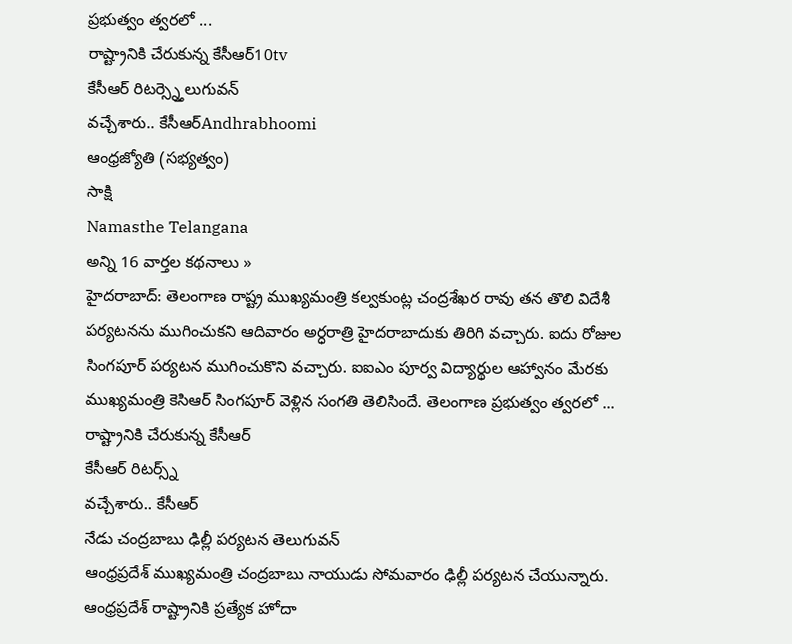ప్రభుత్వం త్వరలో ...
రాష్ట్రానికి చేరుకున్న కేసీఆర్10tv
కేసీఆర్ రిటర్స్న్తెలుగువన్
వచ్చేశారు.. కేసీఆర్Andhrabhoomi
ఆంధ్రజ్యోతి (సభ్యత్వం)
సాక్షి
Namasthe Telangana
అన్ని 16 వార్తల కథనాలు »
హైదరాబాద్: తెలంగాణ రాష్ట్ర ముఖ్యమంత్రి కల్వకుంట్ల చంద్రశేఖర రావు తన తొలి విదేశీ పర్యటనను ముగించుకని ఆదివారం అర్ధరాత్రి హైదరాబాదుకు తిరిగి వచ్చారు. ఐదు రోజుల సింగపూర్ పర్యటన ముగించుకొని వచ్చారు. ఐఐఎం పూర్వ విద్యార్థుల ఆహ్వానం మేరకు ముఖ్యమంత్రి కెసిఆర్ సింగపూర్ వెళ్లిన సంగతి తెలిసిందే. తెలంగాణ ప్రభుత్వం త్వరలో ...
రాష్ట్రానికి చేరుకున్న కేసీఆర్
కేసీఆర్ రిటర్స్న్
వచ్చేశారు.. కేసీఆర్
నేడు చంద్రబాబు ఢిల్లీ పర్యటన తెలుగువన్
ఆంధ్రప్రదేశ్ ముఖ్యమంత్రి చంద్రబాబు నాయుడు సోమవారం ఢిల్లీ పర్యటన చేయున్నారు. ఆంధ్రప్రదేశ్ రాష్ట్రానికి ప్రత్యేక హోదా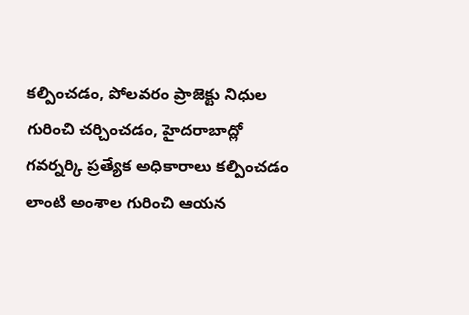కల్పించడం, పోలవరం ప్రాజెక్టు నిధుల గురించి చర్చించడం, హైదరాబాద్లో గవర్నర్కి ప్రత్యేక అధికారాలు కల్పించడం లాంటి అంశాల గురించి ఆయన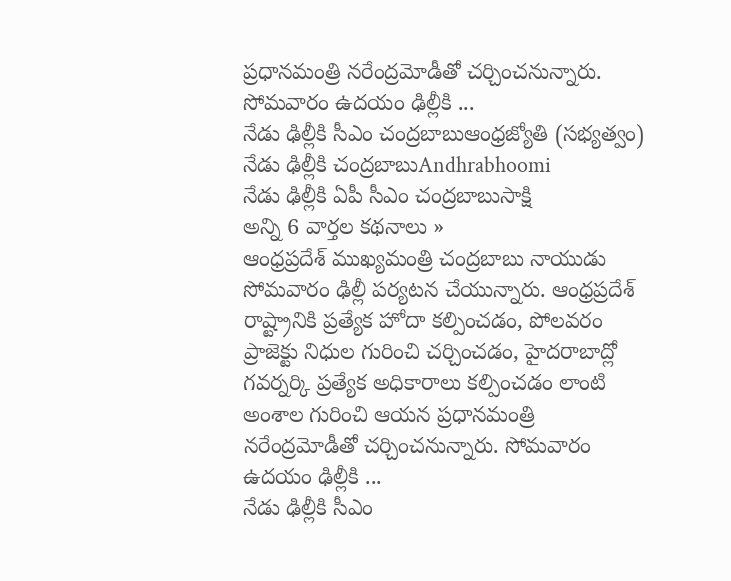ప్రధానమంత్రి నరేంద్రమోడీతో చర్చించనున్నారు. సోమవారం ఉదయం ఢిల్లీకి ...
నేడు ఢిల్లీకి సీఎం చంద్రబాబుఆంధ్రజ్యోతి (సభ్యత్వం)
నేడు ఢిల్లీకి చంద్రబాబుAndhrabhoomi
నేడు ఢిల్లీకి ఏపీ సీఎం చంద్రబాబుసాక్షి
అన్ని 6 వార్తల కథనాలు »
ఆంధ్రప్రదేశ్ ముఖ్యమంత్రి చంద్రబాబు నాయుడు సోమవారం ఢిల్లీ పర్యటన చేయున్నారు. ఆంధ్రప్రదేశ్ రాష్ట్రానికి ప్రత్యేక హోదా కల్పించడం, పోలవరం ప్రాజెక్టు నిధుల గురించి చర్చించడం, హైదరాబాద్లో గవర్నర్కి ప్రత్యేక అధికారాలు కల్పించడం లాంటి అంశాల గురించి ఆయన ప్రధానమంత్రి నరేంద్రమోడీతో చర్చించనున్నారు. సోమవారం ఉదయం ఢిల్లీకి ...
నేడు ఢిల్లీకి సీఎం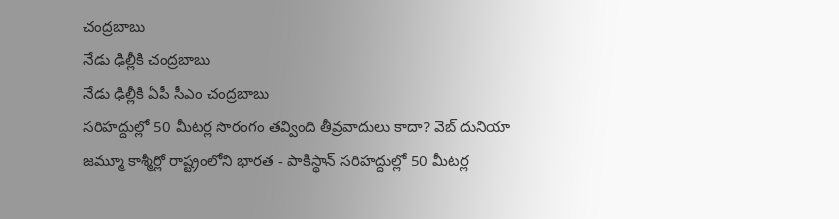చంద్రబాబు
నేడు ఢిల్లీకి చంద్రబాబు
నేడు ఢిల్లీకి ఏపీ సీఎం చంద్రబాబు
సరిహద్దుల్లో 50 మీటర్ల సొరంగం తవ్వింది తీవ్రవాదులు కాదా? వెబ్ దునియా
జమ్మూ కాశ్మీర్లో రాష్ట్రంలోని భారత - పాకిస్థాన్ సరిహద్దుల్లో 50 మీటర్ల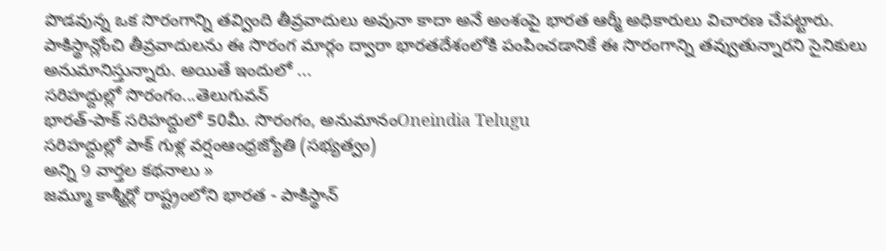పొడవున్న ఒక సొరంగాన్ని తవ్వింది తీవ్రవాదులు అవునా కాదా అనే అంశంపై భారత ఆర్మీ అధికారులు విచారణ చేపట్టారు. పాకిస్థాన్లోంచి తీవ్రవాదులను ఈ సొరంగ మార్గం ద్వారా భారతదేశంలోకి పంపించడానికే ఈ సొరంగాన్ని తవ్వుతున్నారని సైనికులు అనుమానిస్తున్నారు. అయితే ఇందులో ...
సరిహద్దుల్లో సొరంగం...తెలుగువన్
భారత్-పాక్ సరిహద్దులో 50మీ. సొరంగం, అనుమానంOneindia Telugu
సరిహద్దుల్లో పాక్ గుళ్ల వర్షంఆంధ్రజ్యోతి (సభ్యత్వం)
అన్ని 9 వార్తల కథనాలు »
జమ్మూ కాశ్మీర్లో రాష్ట్రంలోని భారత - పాకిస్థాన్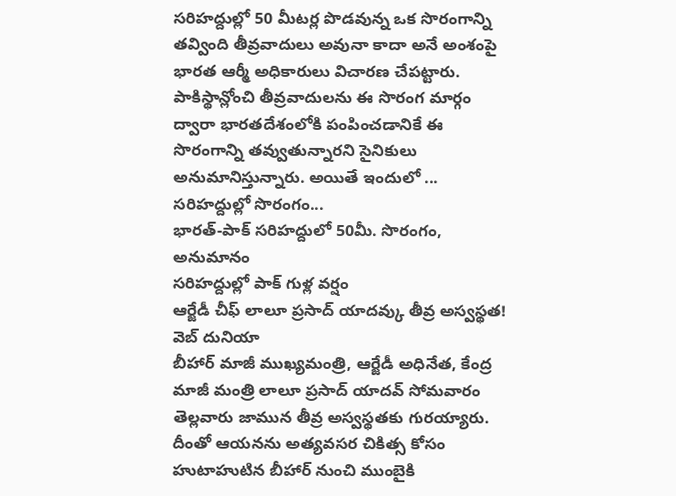సరిహద్దుల్లో 50 మీటర్ల పొడవున్న ఒక సొరంగాన్ని తవ్వింది తీవ్రవాదులు అవునా కాదా అనే అంశంపై భారత ఆర్మీ అధికారులు విచారణ చేపట్టారు. పాకిస్థాన్లోంచి తీవ్రవాదులను ఈ సొరంగ మార్గం ద్వారా భారతదేశంలోకి పంపించడానికే ఈ సొరంగాన్ని తవ్వుతున్నారని సైనికులు అనుమానిస్తున్నారు. అయితే ఇందులో ...
సరిహద్దుల్లో సొరంగం...
భారత్-పాక్ సరిహద్దులో 50మీ. సొరంగం, అనుమానం
సరిహద్దుల్లో పాక్ గుళ్ల వర్షం
ఆర్జేడీ చీఫ్ లాలూ ప్రసాద్ యాదవ్కు తీవ్ర అస్వస్థత! వెబ్ దునియా
బీహార్ మాజీ ముఖ్యమంత్రి, ఆర్జేడీ అధినేత, కేంద్ర మాజీ మంత్రి లాలూ ప్రసాద్ యాదవ్ సోమవారం తెల్లవారు జామున తీవ్ర అస్వస్థతకు గురయ్యారు. దీంతో ఆయనను అత్యవసర చికిత్స కోసం హుటాహుటిన బీహార్ నుంచి ముంబైకి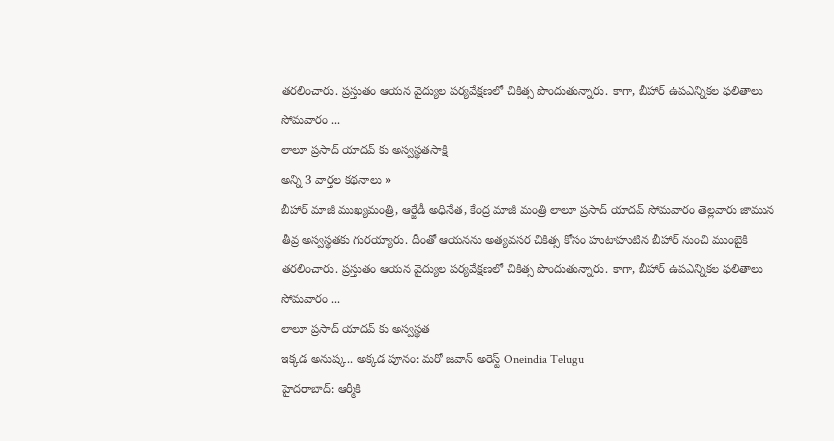తరలించారు. ప్రస్తుతం ఆయన వైద్యుల పర్యవేక్షణలో చికిత్స పొందుతున్నారు. కాగా, బీహార్ ఉపఎన్నికల ఫలితాలు సోమవారం ...
లాలూ ప్రసాద్ యాదవ్ కు అస్వస్థతసాక్షి
అన్ని 3 వార్తల కథనాలు »
బీహార్ మాజీ ముఖ్యమంత్రి, ఆర్జేడీ అధినేత, కేంద్ర మాజీ మంత్రి లాలూ ప్రసాద్ యాదవ్ సోమవారం తెల్లవారు జామున తీవ్ర అస్వస్థతకు గురయ్యారు. దీంతో ఆయనను అత్యవసర చికిత్స కోసం హుటాహుటిన బీహార్ నుంచి ముంబైకి తరలించారు. ప్రస్తుతం ఆయన వైద్యుల పర్యవేక్షణలో చికిత్స పొందుతున్నారు. కాగా, బీహార్ ఉపఎన్నికల ఫలితాలు సోమవారం ...
లాలూ ప్రసాద్ యాదవ్ కు అస్వస్థత
ఇక్కడ అనుష్క.. అక్కడ పూనం: మరో జవాన్ అరెస్ట్ Oneindia Telugu
హైదరాబాద్: ఆర్మీకి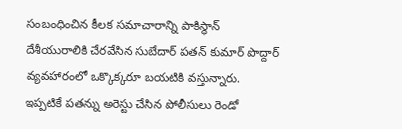సంబంధించిన కీలక సమాచారాన్ని పాకిస్థాన్ దేశీయురాలికి చేరవేసిన సుబేదార్ పతన్ కుమార్ పొద్దార్ వ్యవహారంలో ఒక్కొక్కరూ బయటికి వస్తున్నారు. ఇప్పటికే పతన్ను అరెస్టు చేసిన పోలీసులు రెండో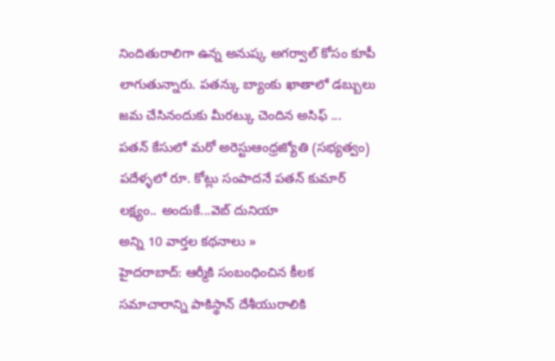నిందితురాలిగా ఉన్న అనుష్క అగర్వాల్ కోసం కూపీ లాగుతున్నారు. పతన్కు బ్యాంకు ఖాతాలో డబ్బులు జమ చేసినందుకు మీరట్కు చెందిన అసిఫ్ ...
పతన్ కేసులో మరో అరెస్టుఆంధ్రజ్యోతి (సభ్యత్వం)
పదేళ్ళలో రూ. కోట్లు సంపాదనే పతన్ కుమార్ లక్ష్యం.. అందుకే...వెబ్ దునియా
అన్ని 10 వార్తల కథనాలు »
హైదరాబాద్: ఆర్మీకి సంబంధించిన కీలక సమాచారాన్ని పాకిస్థాన్ దేశీయురాలికి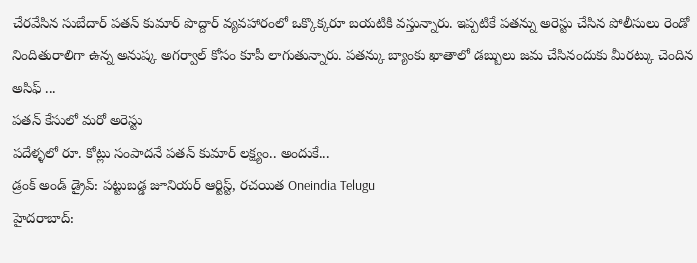చేరవేసిన సుబేదార్ పతన్ కుమార్ పొద్దార్ వ్యవహారంలో ఒక్కొక్కరూ బయటికి వస్తున్నారు. ఇప్పటికే పతన్ను అరెస్టు చేసిన పోలీసులు రెండో నిందితురాలిగా ఉన్న అనుష్క అగర్వాల్ కోసం కూపీ లాగుతున్నారు. పతన్కు బ్యాంకు ఖాతాలో డబ్బులు జమ చేసినందుకు మీరట్కు చెందిన అసిఫ్ ...
పతన్ కేసులో మరో అరెస్టు
పదేళ్ళలో రూ. కోట్లు సంపాదనే పతన్ కుమార్ లక్ష్యం.. అందుకే...
డ్రంక్ అండ్ డ్రైవ్: పట్టుబడ్డ జూనియర్ ఆర్టిస్ట్, రచయిత Oneindia Telugu
హైదరాబాద్: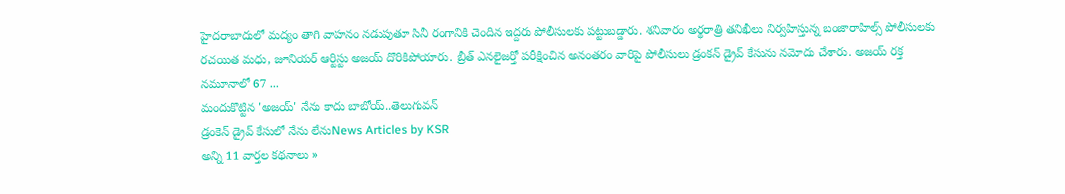హైదరాబాదులో మద్యం తాగి వాహనం నడుపుతూ సినీ రంగానికి చెందిన ఇద్దరు పోలీసులకు పట్టుబడ్డారు. శనివారం అర్థరాత్రి తనిఖీలు నిర్వహిస్తున్న బంజారాహిల్స్ పోలీసులకు రచయిత మధు, జూనియర్ ఆర్టిస్టు అజయ్ దొరికిపోయారు. బ్రీత్ ఎనలైజర్తో పరీక్షించిన అనంతరం వారిపై పోలీసులు డ్రంకన్ డ్రైవ్ కేసును నమోదు చేశారు. అజయ్ రక్త నమూనాలో 67 ...
మందుకొట్టిన 'అజయ్' నేను కాదు బాబోయ్..తెలుగువన్
డ్రంకెన్ డ్రైవ్ కేసులో నేను లేనుNews Articles by KSR
అన్ని 11 వార్తల కథనాలు »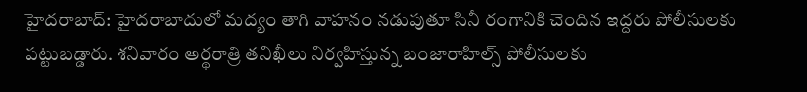హైదరాబాద్: హైదరాబాదులో మద్యం తాగి వాహనం నడుపుతూ సినీ రంగానికి చెందిన ఇద్దరు పోలీసులకు పట్టుబడ్డారు. శనివారం అర్థరాత్రి తనిఖీలు నిర్వహిస్తున్న బంజారాహిల్స్ పోలీసులకు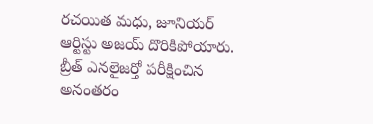రచయిత మధు, జూనియర్ ఆర్టిస్టు అజయ్ దొరికిపోయారు. బ్రీత్ ఎనలైజర్తో పరీక్షించిన అనంతరం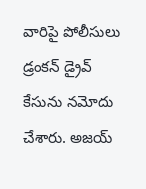వారిపై పోలీసులు డ్రంకన్ డ్రైవ్ కేసును నమోదు చేశారు. అజయ్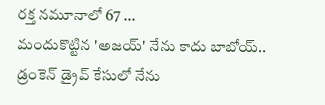రక్త నమూనాలో 67 ...
మందుకొట్టిన 'అజయ్' నేను కాదు బాబోయ్..
డ్రంకెన్ డ్రైవ్ కేసులో నేను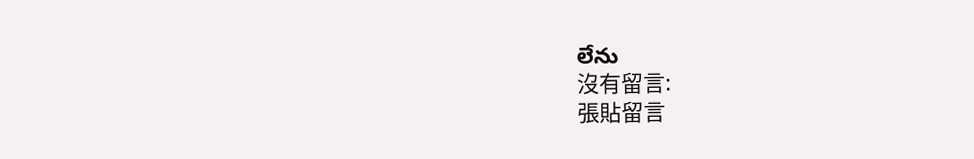లేను
沒有留言:
張貼留言